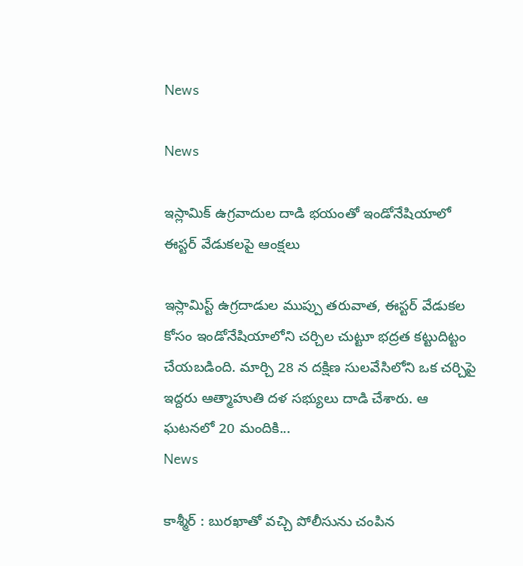News

News

ఇస్లామిక్ ఉగ్రవాదుల దాడి భయంతో ఇండోనేషియాలో ఈస్టర్ వేడుకలపై ఆంక్షలు

ఇస్లామిస్ట్ ఉగ్రదాడుల ముప్పు తరువాత, ఈస్టర్ వేడుకల కోసం ఇండోనేషియాలోని చర్చిల చుట్టూ భద్రత కట్టుదిట్టం చేయబడింది. మార్చి 28 న దక్షిణ సులవేసిలోని ఒక చర్చిపై ఇద్దరు ఆత్మాహుతి దళ సభ్యులు దాడి చేశారు. ఆ ఘటనలో 20 మందికి...
News

కాశ్మీర్ : బురఖాతో వచ్చి పోలీసును చంపిన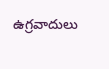ఉగ్రవాదులు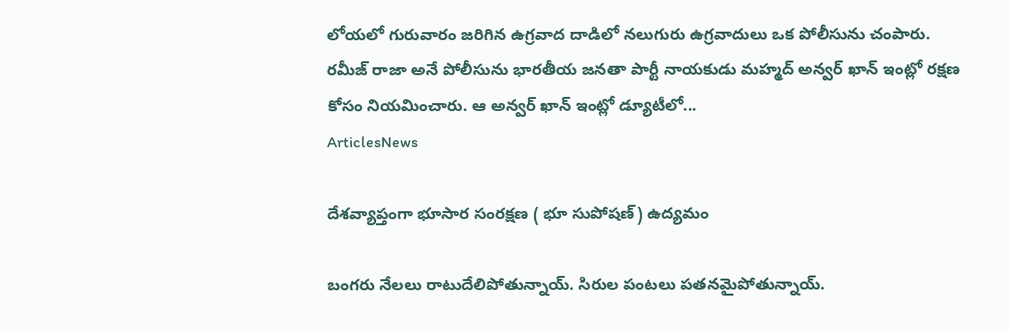లోయలో గురువారం జరిగిన ఉగ్రవాద దాడిలో నలుగురు ఉగ్రవాదులు ఒక పోలీసును చంపారు. రమీజ్ రాజా అనే పోలీసును భారతీయ జనతా పార్టీ నాయకుడు మహ్మద్ అన్వర్ ఖాన్ ఇంట్లో రక్షణ కోసం నియమించారు. ఆ అన్వర్ ఖాన్ ఇంట్లో డ్యూటీలో...
ArticlesNews

దేశవ్యాప్తంగా భూసార సంరక్షణ ( భూ సుపోషణ్) ఉద్యమం

బంగరు నేలలు రాటుదేలిపోతున్నాయ్. సిరుల పంటలు పతనమైపోతున్నాయ్.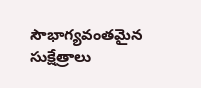సౌభాగ్యవంతమైన సుక్షేత్రాలు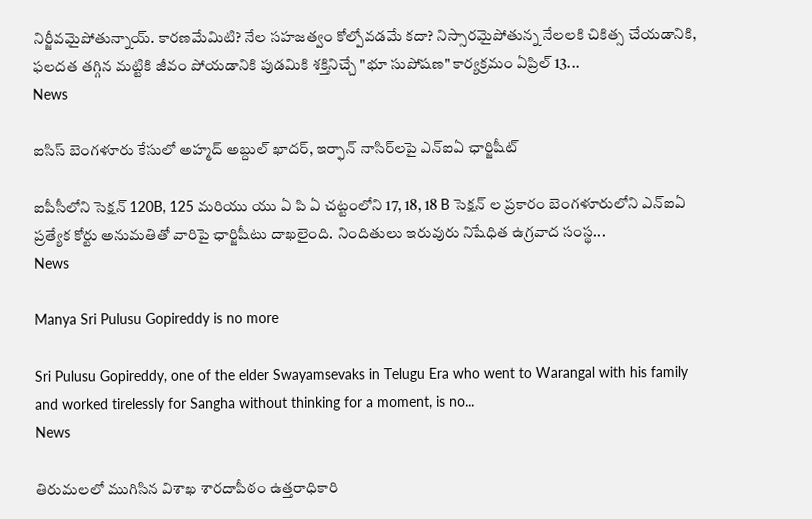నిర్జీవమైపోతున్నాయ్. కారణమేమిటి? నేల సహజత్వం కోల్పోవడమే కదా? నిస్సారమైపోతున్న నేలలకి చికిత్స చేయడానికి, ఫలదత తగ్గిన మట్టికి జీవం పోయడానికి పుడమికి శక్తినిచ్చే "భూ సుపోషణ" కార్యక్రమం ఏప్రిల్‌ 13...
News

ఐసిస్ బెంగళూరు కేసులో అహ్మద్ అబ్దుల్ ఖాదర్, ఇర్ఫాన్ నాసిర్‌లపై ఎన్‌ఐఏ ఛార్జి‌షీట్

ఐపీసీలోని సెక్షన్ 120B, 125 మరియు యు ఏ పి ఏ చట్టంలోని 17, 18, 18 B సెక్షన్ ల ప్రకారం బెంగళూరులోని ఎన్ఐఏ ప్రత్యేక కోర్టు అనుమతితో వారిపై ఛార్జిషీటు దాఖలైంది. నిందితులు ఇరువురు నిషేధిత ఉగ్రవాద సంస్థ...
News

Manya Sri Pulusu Gopireddy is no more

Sri Pulusu Gopireddy, one of the elder Swayamsevaks in Telugu Era who went to Warangal with his family and worked tirelessly for Sangha without thinking for a moment, is no...
News

తిరుమ‌ల‌లో ముగిసిన విశాఖ శార‌దాపీఠం ఉత్త‌రాధికారి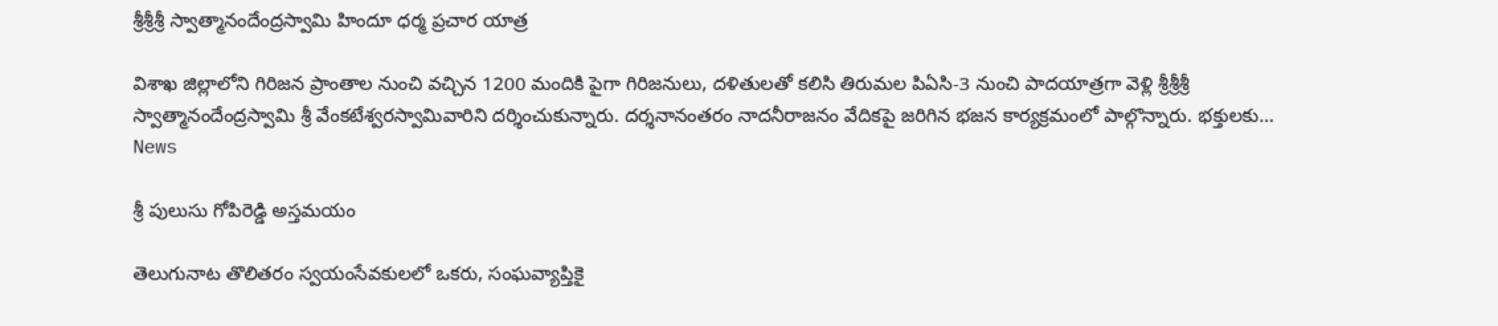శ్రీ‌శ్రీ‌శ్రీ స్వాత్మానందేంద్ర‌స్వామి హిందూ ధ‌ర్మ ప్ర‌చార యాత్ర

విశాఖ జిల్లాలోని గిరిజ‌న ప్రాంతాల నుంచి వ‌చ్చిన 1200 మందికి పైగా గిరిజ‌నులు, ద‌ళితుల‌తో క‌లిసి తిరుమ‌ల పిఏసి-3 నుంచి పాద‌యాత్ర‌గా వెళ్లి శ్రీ‌శ్రీ‌శ్రీ స్వాత్మానందేంద్ర‌స్వామి శ్రీ వేంక‌టేశ్వ‌ర‌స్వామివారిని ద‌ర్శించుకున్నారు. ద‌ర్శ‌నానంత‌రం నాద‌నీరాజనం వేదిక‌పై జ‌రిగిన భ‌జ‌న కార్య‌క్ర‌మంలో పాల్గొన్నారు. భ‌క్తుల‌కు...
News

శ్రీ పులుసు గోపిరెడ్డి అస్తమయం

తెలుగునాట తొలితరం స్వయంసేవకులలో ఒకరు, సంఘవ్యాప్తికై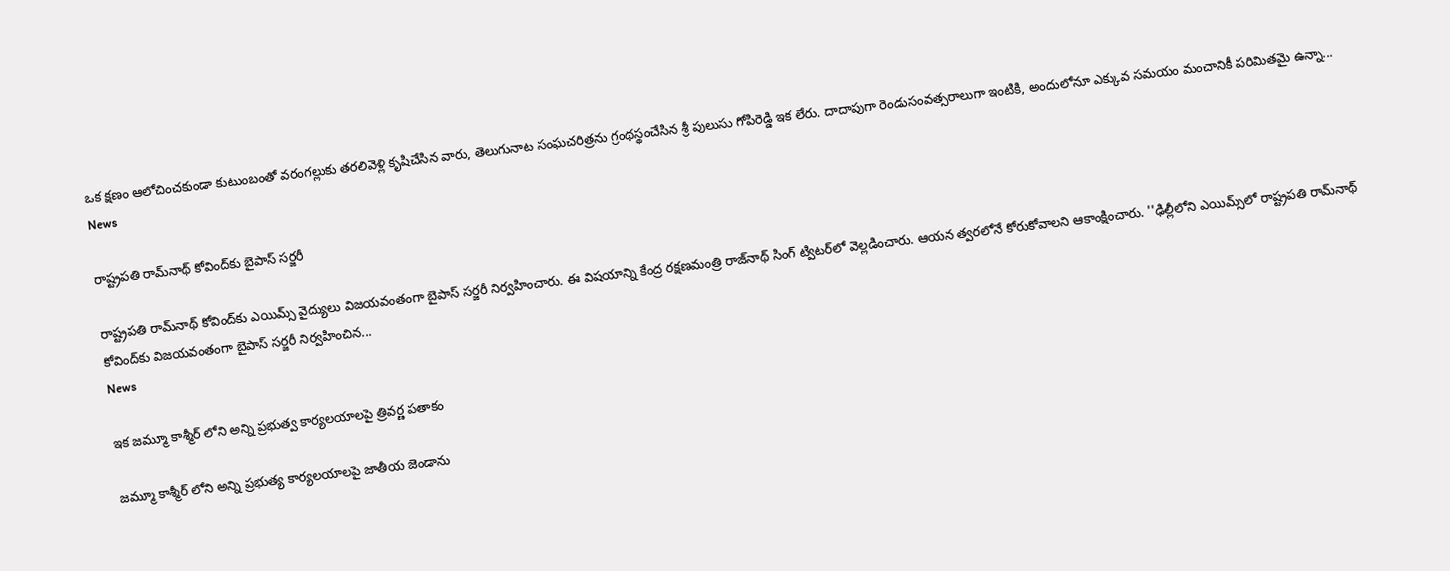ఒక క్షణం ఆలోచించకుండా కుటుంబంతో వరంగల్లుకు తరలివెళ్లి కృషిచేసిన వారు, తెలుగునాట సంఘచరిత్రను గ్రంథస్థంచేసిన శ్రీ పులుసు గోపిరెడ్డి ఇక లేరు. దాదాపుగా రెండుసంవత్సరాలుగా ఇంటికి, అందులోనూ ఎక్కువ సమయం మంచానికీ పరిమితమై ఉన్నా...
News

రాష్ట్రపతి రామ్‌నాథ్‌ కోవింద్‌కు బైపాస్ సర్జరీ

రాష్ట్రపతి రామ్‌నాథ్‌ కోవింద్‌కు ఎయిమ్స్‌ వైద్యులు విజయవంతంగా బైపాస్‌ సర్జరీ నిర్వహించారు. ఈ విషయాన్ని కేంద్ర రక్షణమంత్రి రాజ్‌నాథ్‌ సింగ్‌ ట్విటర్‌లో వెల్లడించారు. ఆయన త్వరలోనే కోరుకోవాలని ఆకాంక్షించారు. ''ఢిల్లీలోని ఎయిమ్స్‌లో రాష్ట్రపతి రామ్‌నాథ్‌ కోవింద్‌కు విజయవంతంగా బైపాస్‌ సర్జరీ నిర్వహించిన...
News

ఇక జ‌మ్మూ కాశ్మీర్ లోని అన్ని ప్ర‌భుత్వ కార్య‌ల‌యాల‌పై త్రివర్ణ ప‌తాకం

జ‌మ్మూ కాశ్మీర్ లోని అన్ని ప్రభుత్య కార్య‌లయాల‌పై జాతీయ జెండాను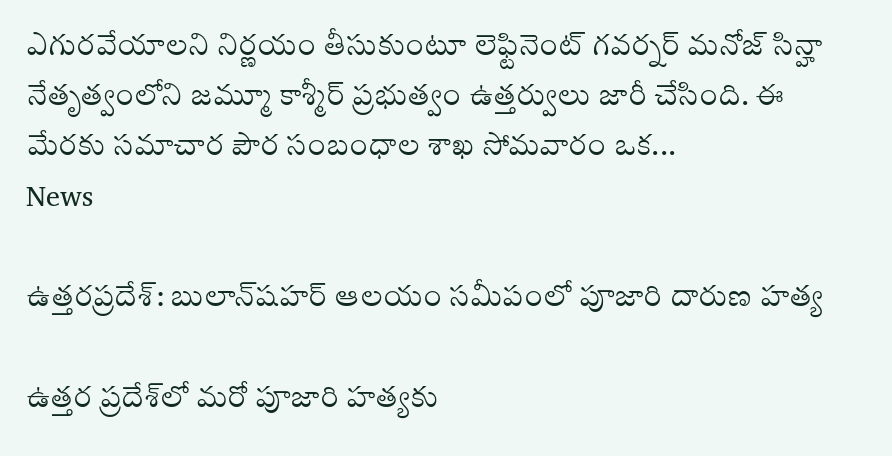ఎగురవేయాల‌ని నిర్ణ‌యం తీసుకుంటూ లెఫ్టినెంట్ గవర్నర్ మనోజ్ సిన్హా నేతృత్వంలోని జ‌మ్మూ కాశ్మీర్ ప్ర‌భుత్వం ఉత్త‌ర్వులు జారీ చేసింది. ఈ మేర‌కు స‌మాచార పౌర సంబంధాల శాఖ‌ సోమ‌వారం ఒక...
News

ఉత్తరప్రదేశ్: బులాన్‌షహర్ ఆలయం సమీపంలో పూజారి దారుణ హ‌త్య

ఉత్త‌ర ప్ర‌దేశ్‌లో మ‌రో పూజారి హ‌త్య‌కు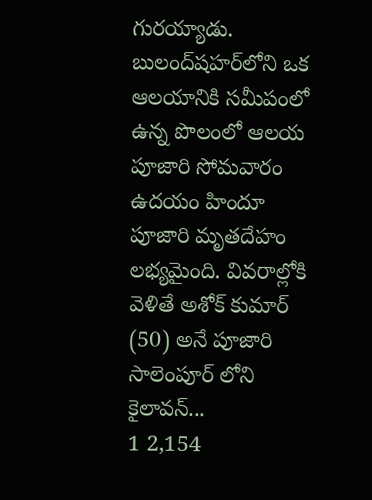గుర‌య్యాడు. బులంద్‌షహర్‌లోని ఒక ఆలయానికి స‌మీపంలో ఉన్న‌ పొలంలో ఆలయ పూజారి సోమవారం ఉదయం హిందూ పూజారి మృతదేహం లభ్యమైంది. వివ‌రాల్లోకి వెళితే అశోక్ కుమార్ (50) అనే పూజారి సాలెంపూర్ లోని కైలావన్...
1 2,154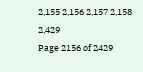2,155 2,156 2,157 2,158 2,429
Page 2156 of 2429